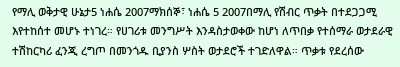የማሊ ወቅታዊ ሁኔታ5 ነሐሴ 2007ማክሰኞ፣ ነሐሴ 5 2007በማሊ የሽብር ጥቃት በተደጋጋሚ እየተከሰተ መሆኑ ተነገረ። የሀገሪቱ መንግሥት እንዳስታወቀው ከሆነ ለጥበቃ የተሰማራ ወታደራዊ ተሽከርካሪ ፈንጂ ረግጦ በመንጎዱ ቢያንስ ሦስት ወታደሮች ተገድለዋል። ጥቃቱ የደረሰው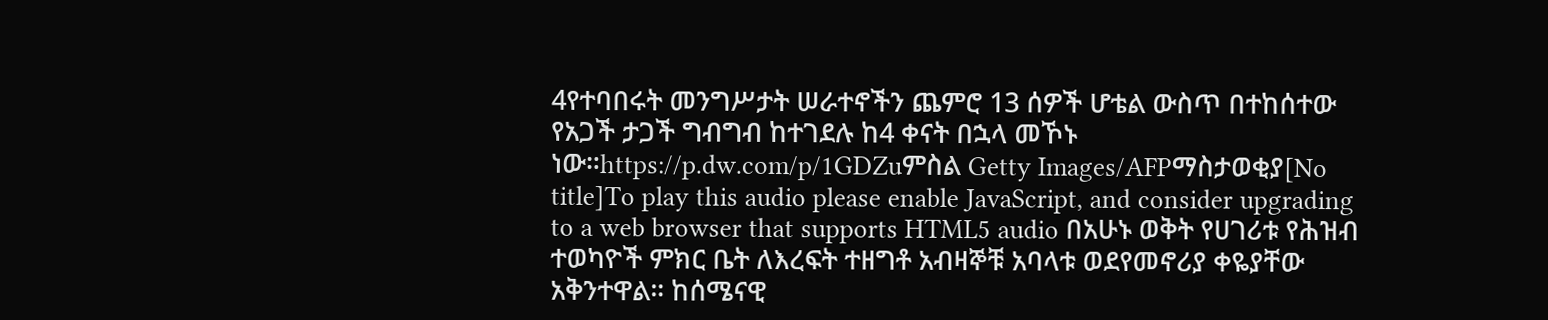4የተባበሩት መንግሥታት ሠራተኖችን ጨምሮ 13 ሰዎች ሆቴል ውስጥ በተከሰተው የአጋች ታጋች ግብግብ ከተገደሉ ከ4 ቀናት በኋላ መኾኑ ነው።https://p.dw.com/p/1GDZuምስል Getty Images/AFPማስታወቂያ[No title]To play this audio please enable JavaScript, and consider upgrading to a web browser that supports HTML5 audio በአሁኑ ወቅት የሀገሪቱ የሕዝብ ተወካዮች ምክር ቤት ለእረፍት ተዘግቶ አብዛኞቹ አባላቱ ወደየመኖሪያ ቀዬያቸው አቅንተዋል። ከሰሜናዊ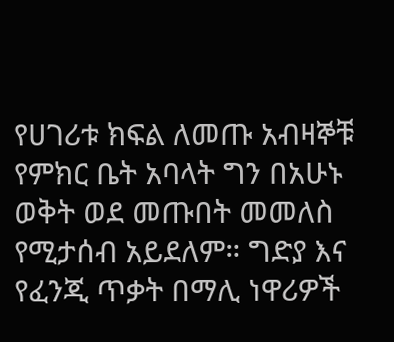የሀገሪቱ ክፍል ለመጡ አብዛኞቹ የምክር ቤት አባላት ግን በአሁኑ ወቅት ወደ መጡበት መመለስ የሚታሰብ አይደለም። ግድያ እና የፈንጂ ጥቃት በማሊ ነዋሪዎች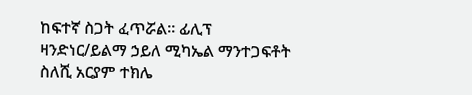ከፍተኛ ስጋት ፈጥሯል። ፊሊፕ ዛንድነር/ይልማ ኃይለ ሚካኤል ማንተጋፍቶት ስለሺ አርያም ተክሌ